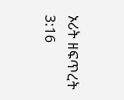ኦሪት ዘፍጥረት 3:16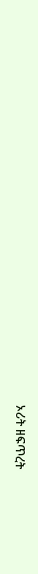ኦሪት ዘፍጥረት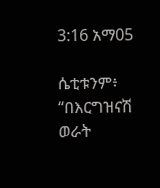3:16 አማ05

ሴቲቱንም፥ “በእርግዝናሽ ወራት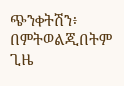ጭንቀትሽን፥ በምትወልጂበትም ጊዜ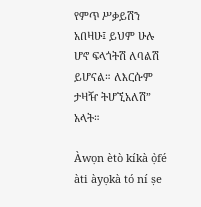የምጥ ሥቃይሽን አበዛሁ፤ ይህም ሁሉ ሆኖ ፍላጎትሽ ለባልሽ ይሆናል። ለእርሱም ታዛዥ ትሆኚአለሽ” አላት።

Àwọn ètò kíkà ọ̀fé àti àyọkà tó ní ṣe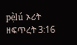pẹ̀lú ኦሪት ዘፍጥረት 3:16